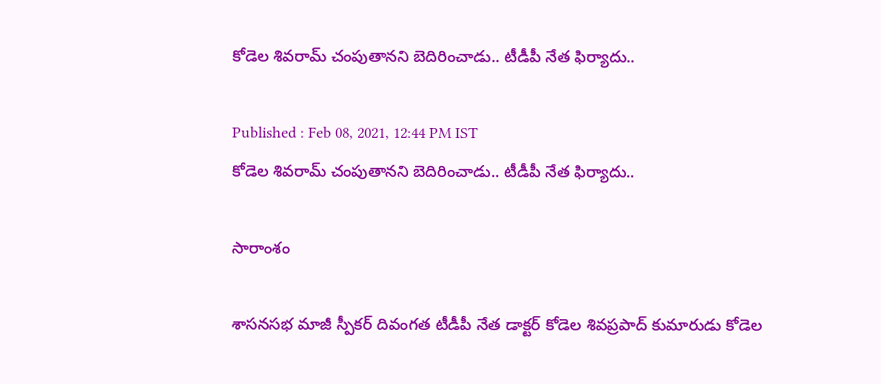కోడెల శివరామ్ చంపుతానని బెదిరించాడు.. టీడీపీ నేత ఫిర్యాదు..

Published : Feb 08, 2021, 12:44 PM IST
కోడెల శివరామ్ చంపుతానని బెదిరించాడు.. టీడీపీ నేత ఫిర్యాదు..

సారాంశం

శాసనసభ మాజీ స్పీకర్ దివంగత టీడీపీ నేత డాక్టర్ కోడెల శివప్రపాద్ కుమారుడు కోడెల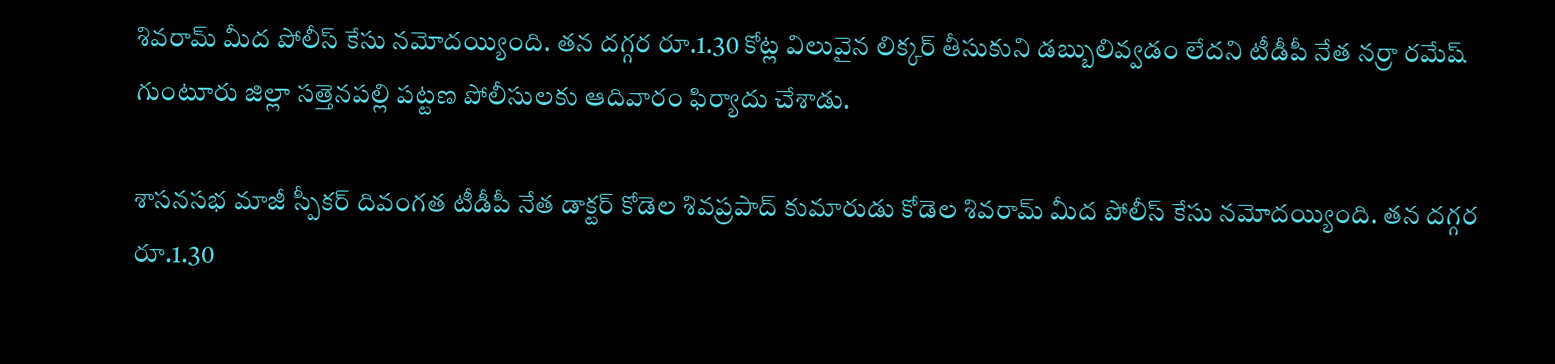శివరామ్‌ మీద పోలీస్ కేసు నమోదయ్యింది. తన దగ్గర రూ.1.30 కోట్ల విలువైన లిక్కర్‌ తీసుకుని డబ్బులివ్వడం లేదని టీడీపీ నేత నర్రా రమేష్‌ గుంటూరు జిల్లా సత్తెనపల్లి పట్టణ పోలీసులకు ఆదివారం ఫిర్యాదు చేశాడు.

శాసనసభ మాజీ స్పీకర్ దివంగత టీడీపీ నేత డాక్టర్ కోడెల శివప్రపాద్ కుమారుడు కోడెల శివరామ్‌ మీద పోలీస్ కేసు నమోదయ్యింది. తన దగ్గర రూ.1.30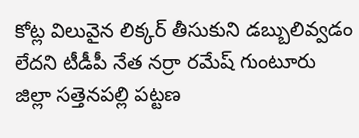కోట్ల విలువైన లిక్కర్‌ తీసుకుని డబ్బులివ్వడం లేదని టీడీపీ నేత నర్రా రమేష్‌ గుంటూరు జిల్లా సత్తెనపల్లి పట్టణ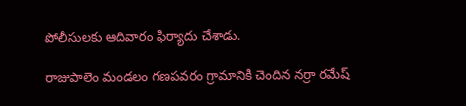పోలీసులకు ఆదివారం ఫిర్యాదు చేశాడు.

రాజుపాలెం మండలం గణపవరం గ్రామానికి చెందిన నర్రా రమేష్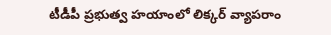టీడీపీ ప్రభుత్వ హయాంలో లిక్కర్ వ్యాపరాం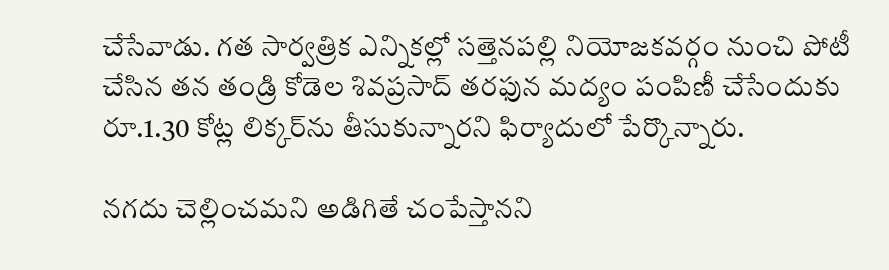చేసేవాడు. గత సార్వత్రిక ఎన్నికల్లో సత్తెనపల్లి నియోజకవర్గం నుంచి పోటీ చేసిన తన తండ్రి కోడెల శివప్రసాద్ తరఫున మద్యం పంపిణీ చేసేందుకు రూ.1.30 కోట్ల లిక్కర్‌ను తీసుకున్నారని ఫిర్యాదులో పేర్కొన్నారు.

నగదు చెల్లించమని అడిగితే చంపేస్తానని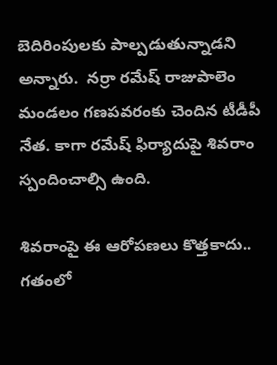బెదిరింపులకు పాల్పడుతున్నాడని అన్నారు.  నర్రా రమేష్ రాజుపాలెం మండలం గణపవరంకు చెందిన టీడీపీ నేత. కాగా రమేష్ ఫిర్యాదుపై శివరాం స్పందించాల్సి ఉంది.

శివరాంపై ఈ ఆరోపణలు కొత్తకాదు.. గతంలో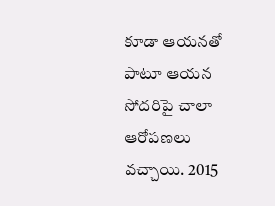కూడా ఆయనతో పాటూ ఆయన సోదరిపై చాలా ఆరోపణలు వచ్చాయి. 2015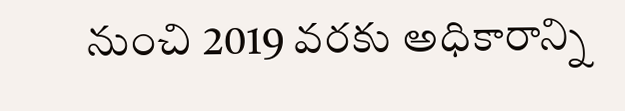నుంచి 2019 వరకు అధికారాన్ని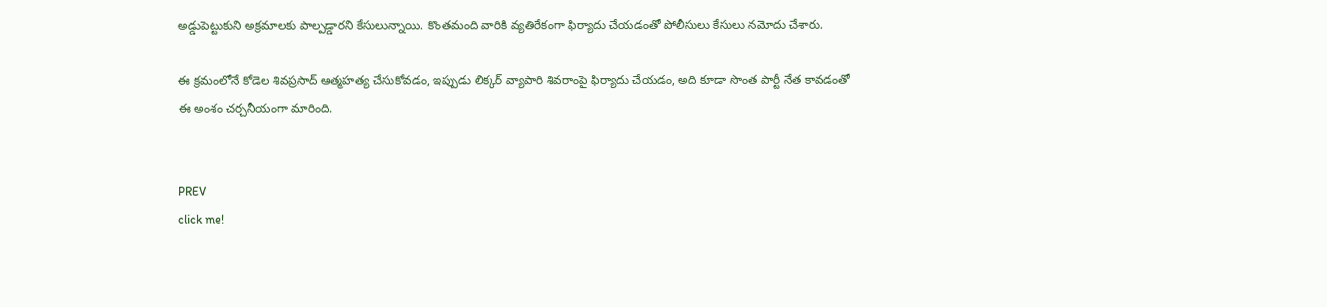అడ్డుపెట్టుకుని అక్రమాలకు పాల్పడ్డారని కేసులున్నాయి. కొంతమంది వారికి వ్యతిరేకంగా ఫిర్యాదు చేయడంతో పోలీసులు కేసులు నమోదు చేశారు.

ఈ క్రమంలోనే కోడెల శివప్రసాద్ ఆత్మహత్య చేసుకోవడం, ఇప్పుడు లిక్కర్ వ్యాపారి శివరాంపై ఫిర్యాదు చేయడం, అది కూడా సొంత పార్టీ నేత కావడంతో ఈ అంశం చర్చనీయంగా మారింది.


PREV
click me!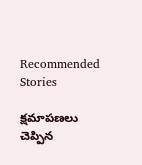Recommended Stories

క్షమాపణలు చెప్పిన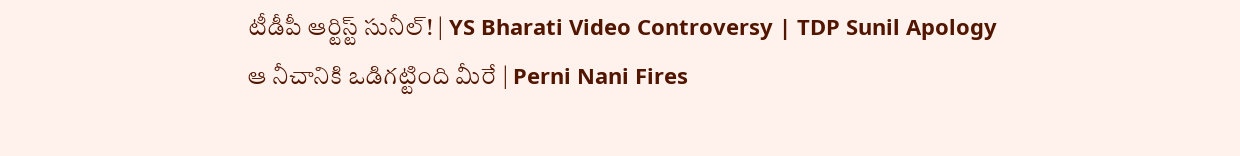టీడీపీ ఆర్టిస్ట్ సునీల్! | YS Bharati Video Controversy | TDP Sunil Apology
ఆ నీచానికి ఒడిగట్టింది మీరే | Perni Nani Fires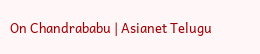On Chandrababu | Asianet Telugu